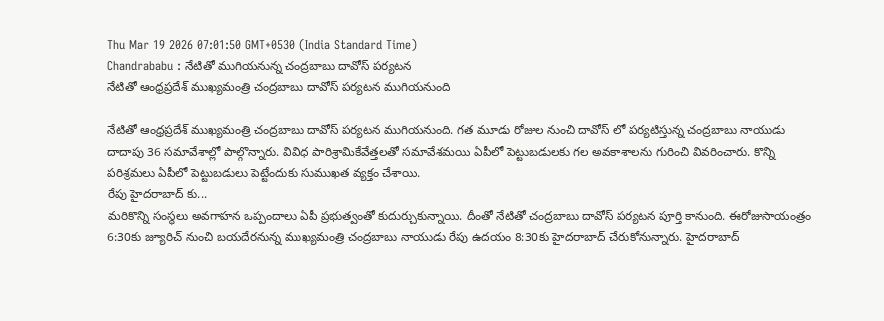Thu Mar 19 2026 07:01:50 GMT+0530 (India Standard Time)
Chandrababu : నేటితో ముగియనున్న చంద్రబాబు దావోస్ పర్యటన
నేటితో ఆంధ్రప్రదేశ్ ముఖ్యమంత్రి చంద్రబాబు దావోస్ పర్యటన ముగియనుంది

నేటితో ఆంధ్రప్రదేశ్ ముఖ్యమంత్రి చంద్రబాబు దావోస్ పర్యటన ముగియనుంది. గత మూడు రోజుల నుంచి దావోస్ లో పర్యటిస్తున్న చంద్రబాబు నాయుడు దాదాపు 36 సమావేశాల్లో పాల్గొన్నారు. వివిధ పారిశ్రామికేవేత్తలతో సమావేశమయి ఏపీలో పెట్టుబడులకు గల అవకాశాలను గురించి వివరించారు. కొన్ని పరిశ్రమలు ఏపీలో పెట్టుబడులు పెట్టేందుకు సుముఖత వ్యక్తం చేశాయి.
రేపు హైదరాబాద్ కు...
మరికొన్ని సంస్థలు అవగాహన ఒప్పందాలు ఏపీ ప్రభుత్వంతో కుదుర్చుకున్నాయి. దీంతో నేటితో చంద్రబాబు దావోస్ పర్యటన పూర్తి కానుంది. ఈరోజుసాయంత్రం 6:30కు జ్యూరిచ్ నుంచి బయదేరనున్న ముఖ్యమంత్రి చంద్రబాబు నాయుడు రేపు ఉదయం 8:30కు హైదరాబాద్ చేరుకోనున్నారు. హైదరాబాద్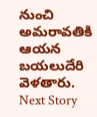నుంచి అమరావతికి ఆయన బయలుదేరి వెళతారు.
Next Story